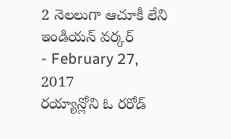2 నెలలుగా ఆచూకీ లేని ఇండియన్ వర్కర్
- February 27, 2017
రయ్యాన్లోని ఓ రరోడ్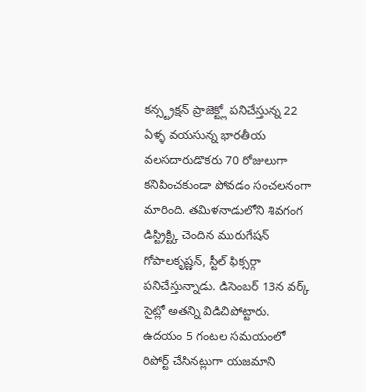కన్స్ట్రక్షన్ ప్రాజెక్ట్లో పనిచేస్తున్న 22 ఏళ్ళ వయసున్న భారతీయ వలసదారుడొకరు 70 రోజులుగా కనిపించకుండా పోవడం సంచలనంగా మారింది. తమిళనాడులోని శివగంగ డిస్ట్రిక్ట్కి చెందిన మురుగేషన్ గోపాలకృష్ణన్, స్టీల్ ఫిక్సర్గా పనిచేస్తున్నాడు. డిసెంబర్ 13న వర్క్ సైట్లో అతన్ని విడిచిపోట్టారు. ఉదయం 5 గంటల సమయంలో రిపోర్ట్ చేసినట్లుగా యజమాని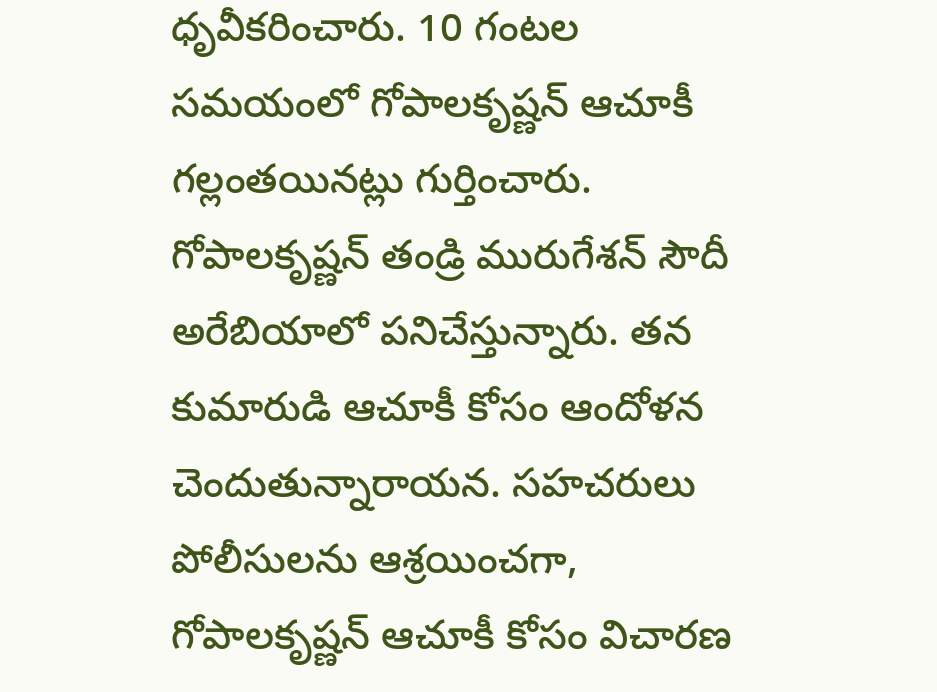ధృవీకరించారు. 10 గంటల సమయంలో గోపాలకృష్ణన్ ఆచూకీ గల్లంతయినట్లు గుర్తించారు. గోపాలకృష్ణన్ తండ్రి మురుగేశన్ సౌదీ అరేబియాలో పనిచేస్తున్నారు. తన కుమారుడి ఆచూకీ కోసం ఆందోళన చెందుతున్నారాయన. సహచరులు పోలీసులను ఆశ్రయించగా, గోపాలకృష్ణన్ ఆచూకీ కోసం విచారణ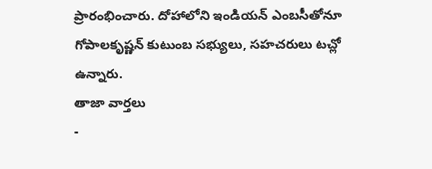ప్రారంభించారు. దోహాలోని ఇండియన్ ఎంబసీతోనూ గోపాలకృష్ణన్ కుటుంబ సభ్యులు, సహచరులు టచ్లో ఉన్నారు.
తాజా వార్తలు
-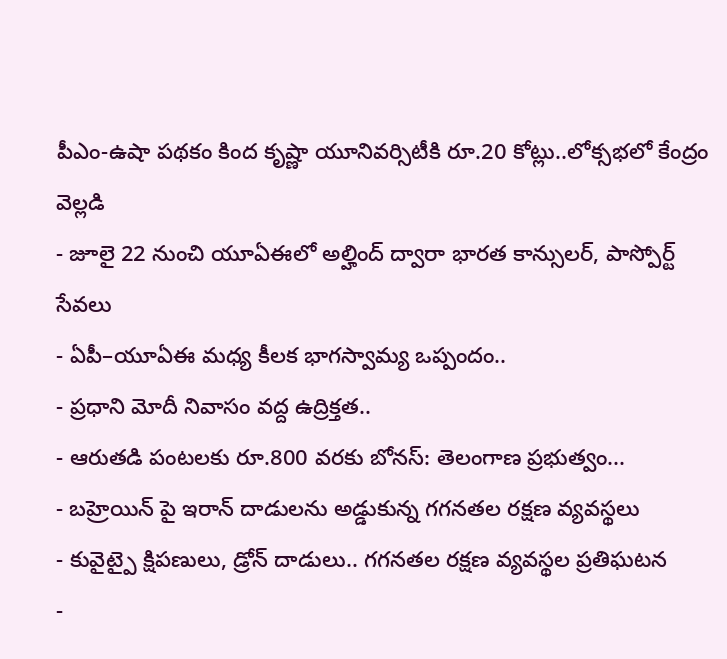పీఎం-ఉషా పథకం కింద కృష్ణా యూనివర్సిటీకి రూ.20 కోట్లు..లోక్సభలో కేంద్రం వెల్లడి
- జూలై 22 నుంచి యూఏఈలో అల్హింద్ ద్వారా భారత కాన్సులర్, పాస్పోర్ట్ సేవలు
- ఏపీ–యూఏఈ మధ్య కీలక భాగస్వామ్య ఒప్పందం..
- ప్రధాని మోదీ నివాసం వద్ద ఉద్రిక్తత..
- ఆరుతడి పంటలకు రూ.800 వరకు బోనస్: తెలంగాణ ప్రభుత్వం...
- బహ్రెయిన్ పై ఇరాన్ దాడులను అడ్డుకున్న గగనతల రక్షణ వ్యవస్థలు
- కువైట్పై క్షిపణులు, డ్రోన్ దాడులు.. గగనతల రక్షణ వ్యవస్థల ప్రతిఘటన
-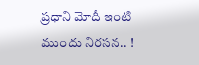ప్రధాని మోదీ ఇంటి ముందు నిరసన.. !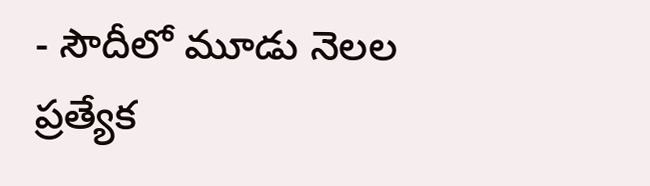- సౌదీలో మూడు నెలల ప్రత్యేక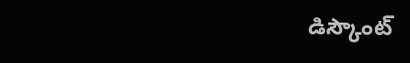డిస్కౌంట్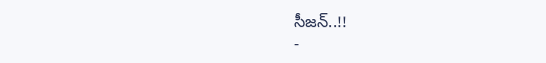సీజన్..!!
-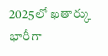2025లో ఖతార్కు భారీగా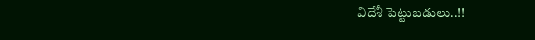విదేశీ పెట్టుబడులు..!!